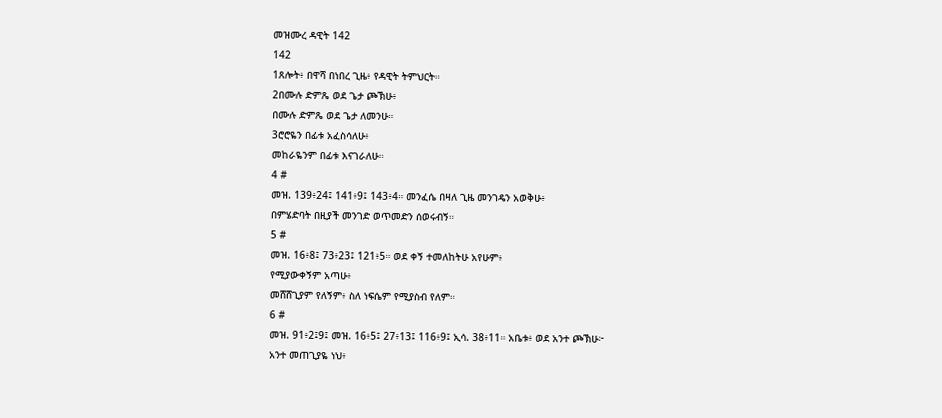መዝሙረ ዳዊት 142
142
1ጸሎት፥ በዋሻ በነበረ ጊዜ፥ የዳዊት ትምህርት።
2በሙሉ ድምጼ ወደ ጌታ ጮኽሁ፥
በሙሉ ድምጼ ወደ ጌታ ለመንሁ።
3ሮሮዬን በፊቱ አፈስሳለሁ፥
መከራዬንም በፊቱ እናገራለሁ።
4 #
መዝ. 139፥24፤ 141፥9፤ 143፥4። መንፈሴ በዛለ ጊዜ መንገዴን አወቅሁ፥
በምሄድባት በዚያች መንገድ ወጥመድን ሰወሩብኝ።
5 #
መዝ. 16፥8፤ 73፥23፤ 121፥5። ወደ ቀኝ ተመለከትሁ አየሁም፥
የሚያውቀኝም አጣሁ፥
መሸሸጊያም የለኝም፥ ስለ ነፍሴም የሚያስብ የለም።
6 #
መዝ. 91፥2፤9፤ መዝ. 16፥5፤ 27፥13፤ 116፥9፤ ኢሳ. 38፥11። አቤቱ፥ ወደ አንተ ጮኽሁ፦
አንተ መጠጊያዬ ነህ፥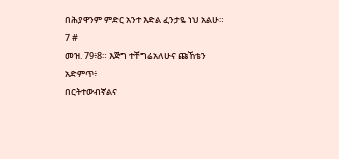በሕያዋንም ምድር አንተ እድል ፈንታዬ ነህ አልሁ።
7 #
መዝ. 79፥8። እጅግ ተቸግሬአለሁና ጩኸቴን አድምጥ፥
በርትተውብኛልና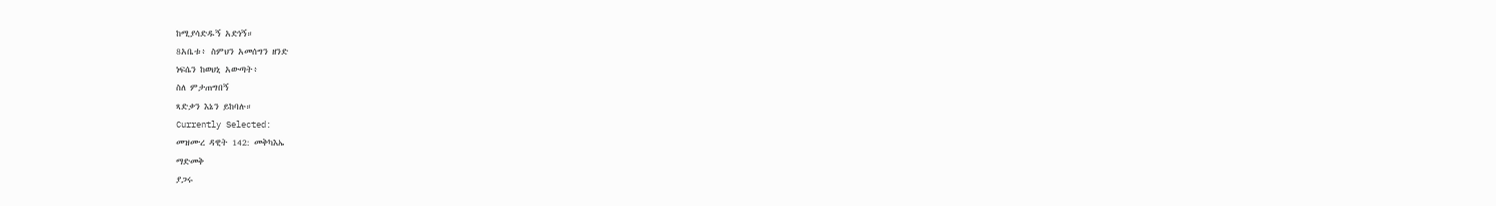ከሚያሳድዱኝ አድነኝ።
8አቤቱ፥ ስምህን አመሰግን ዘንድ
ነፍሴን ከወህኒ አውጣት፥
ስለ ምታጠግበኝ
ጻድቃን እኔን ይከባሉ።
Currently Selected:
መዝሙረ ዳዊት 142: መቅካእኤ
ማድመቅ
ያጋሩ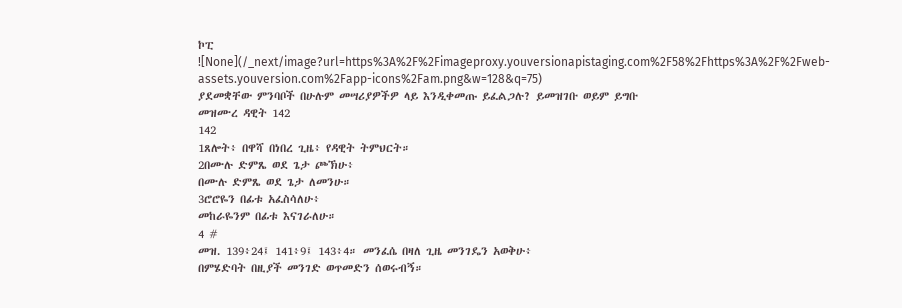ኮፒ
![None](/_next/image?url=https%3A%2F%2Fimageproxy.youversionapistaging.com%2F58%2Fhttps%3A%2F%2Fweb-assets.youversion.com%2Fapp-icons%2Fam.png&w=128&q=75)
ያደመቋቸው ምንባቦች በሁሉም መሣሪያዎችዎ ላይ እንዲቀመጡ ይፈልጋሉ? ይመዝገቡ ወይም ይግቡ
መዝሙረ ዳዊት 142
142
1ጸሎት፥ በዋሻ በነበረ ጊዜ፥ የዳዊት ትምህርት።
2በሙሉ ድምጼ ወደ ጌታ ጮኽሁ፥
በሙሉ ድምጼ ወደ ጌታ ለመንሁ።
3ሮሮዬን በፊቱ አፈስሳለሁ፥
መከራዬንም በፊቱ እናገራለሁ።
4 #
መዝ. 139፥24፤ 141፥9፤ 143፥4። መንፈሴ በዛለ ጊዜ መንገዴን አወቅሁ፥
በምሄድባት በዚያች መንገድ ወጥመድን ሰወሩብኝ።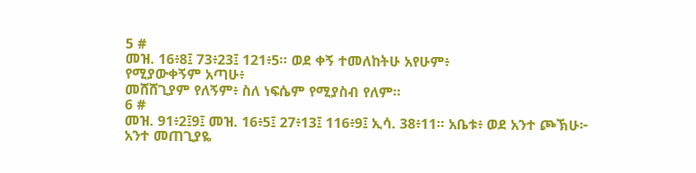5 #
መዝ. 16፥8፤ 73፥23፤ 121፥5። ወደ ቀኝ ተመለከትሁ አየሁም፥
የሚያውቀኝም አጣሁ፥
መሸሸጊያም የለኝም፥ ስለ ነፍሴም የሚያስብ የለም።
6 #
መዝ. 91፥2፤9፤ መዝ. 16፥5፤ 27፥13፤ 116፥9፤ ኢሳ. 38፥11። አቤቱ፥ ወደ አንተ ጮኽሁ፦
አንተ መጠጊያዬ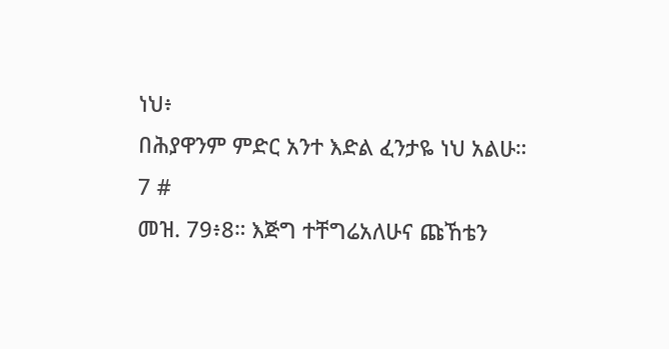ነህ፥
በሕያዋንም ምድር አንተ እድል ፈንታዬ ነህ አልሁ።
7 #
መዝ. 79፥8። እጅግ ተቸግሬአለሁና ጩኸቴን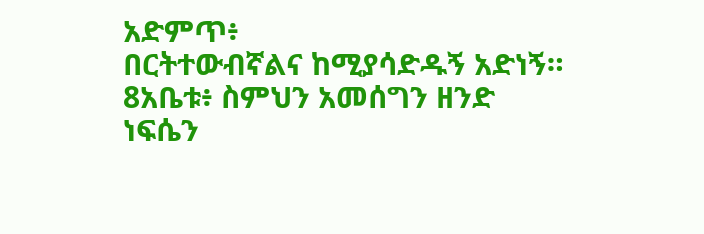አድምጥ፥
በርትተውብኛልና ከሚያሳድዱኝ አድነኝ።
8አቤቱ፥ ስምህን አመሰግን ዘንድ
ነፍሴን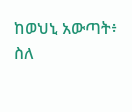ከወህኒ አውጣት፥
ስለ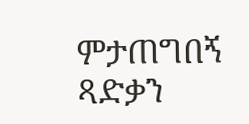ምታጠግበኝ
ጻድቃን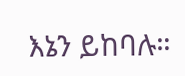እኔን ይከባሉ።